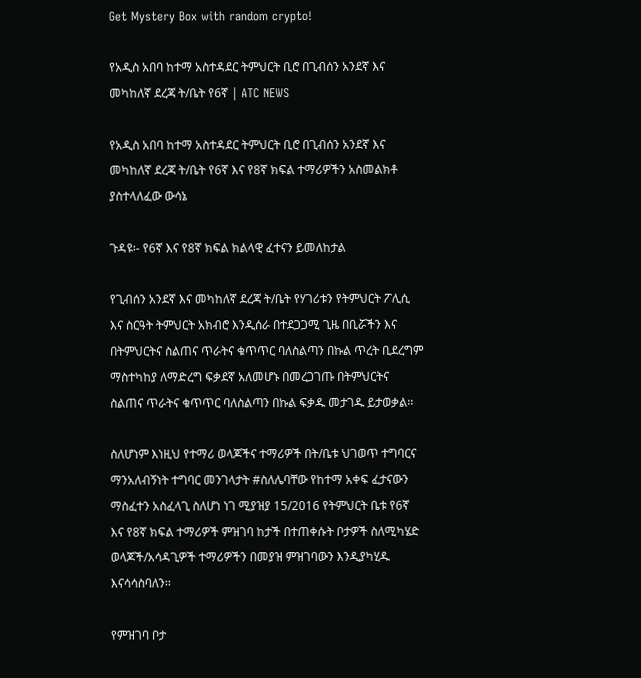Get Mystery Box with random crypto!

የአዲስ አበባ ከተማ አስተዳደር ትምህርት ቢሮ በጊብሰን አንደኛ እና መካከለኛ ደረጃ ት/ቤት የ6ኛ | ATC NEWS

የአዲስ አበባ ከተማ አስተዳደር ትምህርት ቢሮ በጊብሰን አንደኛ እና መካከለኛ ደረጃ ት/ቤት የ6ኛ እና የ8ኛ ክፍል ተማሪዎችን አስመልክቶ ያስተላለፈው ውሳኔ

ጉዳዩ፡- የ6ኛ እና የ8ኛ ክፍል ክልላዊ ፈተናን ይመለከታል

የጊብሰን አንደኛ እና መካከለኛ ደረጃ ት/ቤት የሃገሪቱን የትምህርት ፖሊሲ እና ስርዓት ትምህርት አክብሮ እንዲሰራ በተደጋጋሚ ጊዜ በቢሯችን እና በትምህርትና ስልጠና ጥራትና ቁጥጥር ባለስልጣን በኩል ጥረት ቢደረግም ማስተካከያ ለማድረግ ፍቃደኛ አለመሆኑ በመረጋገጡ በትምህርትና ስልጠና ጥራትና ቁጥጥር ባለስልጣን በኩል ፍቃዱ መታገዱ ይታወቃል፡፡

ስለሆነም እነዚህ የተማሪ ወላጆችና ተማሪዎች በት/ቤቱ ህገወጥ ተግባርና ማንአለብኝነት ተግባር መንገላታት #ስለሌባቸው የከተማ አቀፍ ፈታናውን ማስፈተን አስፈላጊ ስለሆነ ነገ ሚያዝያ 15/2016 የትምህርት ቤቱ የ6ኛ እና የ8ኛ ክፍል ተማሪዎች ምዝገባ ከታች በተጠቀሱት ቦታዎች ስለሚካሄድ ወላጆች/አሳዳጊዎች ተማሪዎችን በመያዝ ምዝገባውን እንዲያካሂዱ እናሳሳስባለን፡፡

የምዝገባ ቦታ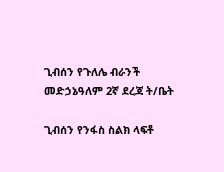ጊብሰን የጉለሌ ብራንች መድኃኔዓለም 2ኛ ደረጃ ት/ቤት

ጊብሰን የንፋስ ስልክ ላፍቶ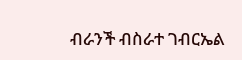ብራንች ብስራተ ገብርኤል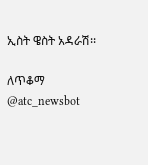ኢስት ዌስት አዳራሽ፡፡

ለጥቆማ @atc_newsbot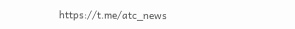https://t.me/atc_news